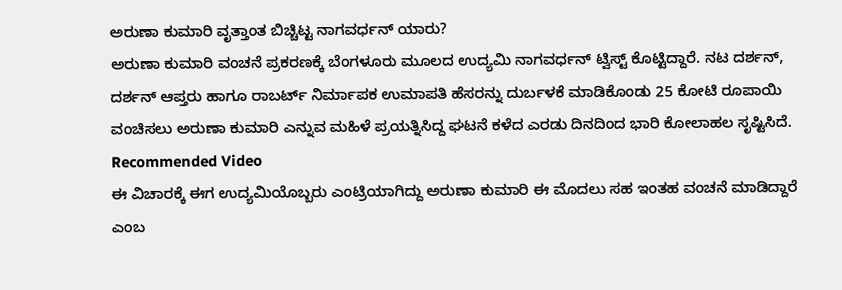ಅರುಣಾ ಕುಮಾರಿ ವೃತ್ತಾಂತ ಬಿಚ್ಚಿಟ್ಟ ನಾಗವರ್ಧನ್ ಯಾರು?
ಅರುಣಾ ಕುಮಾರಿ ವಂಚನೆ ಪ್ರಕರಣಕ್ಕೆ ಬೆಂಗಳೂರು ಮೂಲದ ಉದ್ಯಮಿ ನಾಗವರ್ಧನ್ ಟ್ವಿಸ್ಟ್ ಕೊಟ್ಟಿದ್ದಾರೆ. ನಟ ದರ್ಶನ್, ದರ್ಶನ್ ಆಪ್ತರು ಹಾಗೂ ರಾಬರ್ಟ್ ನಿರ್ಮಾಪಕ ಉಮಾಪತಿ ಹೆಸರನ್ನು ದುರ್ಬಳಕೆ ಮಾಡಿಕೊಂಡು 25 ಕೋಟಿ ರೂಪಾಯಿ ವಂಚಿಸಲು ಅರುಣಾ ಕುಮಾರಿ ಎನ್ನುವ ಮಹಿಳೆ ಪ್ರಯತ್ನಿಸಿದ್ದ ಘಟನೆ ಕಳೆದ ಎರಡು ದಿನದಿಂದ ಭಾರಿ ಕೋಲಾಹಲ ಸೃಷ್ಟಿಸಿದೆ.
Recommended Video
ಈ ವಿಚಾರಕ್ಕೆ ಈಗ ಉದ್ಯಮಿಯೊಬ್ಬರು ಎಂಟ್ರಿಯಾಗಿದ್ದು ಅರುಣಾ ಕುಮಾರಿ ಈ ಮೊದಲು ಸಹ ಇಂತಹ ವಂಚನೆ ಮಾಡಿದ್ದಾರೆ ಎಂಬ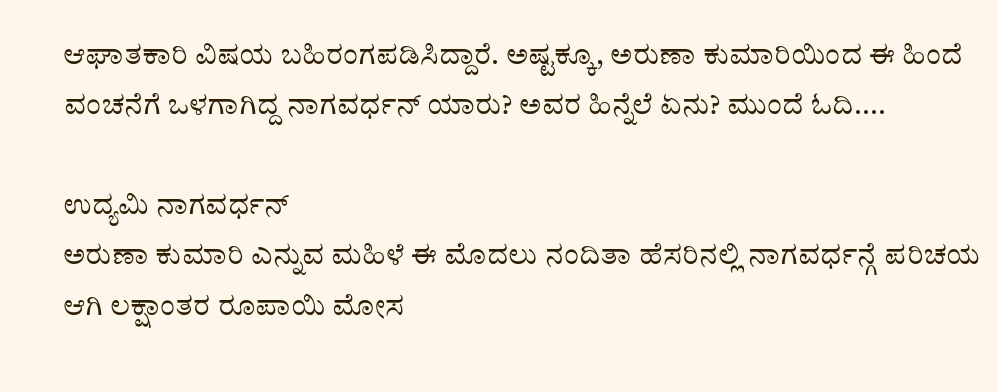ಆಘಾತಕಾರಿ ವಿಷಯ ಬಹಿರಂಗಪಡಿಸಿದ್ದಾರೆ. ಅಷ್ಟಕ್ಕೂ, ಅರುಣಾ ಕುಮಾರಿಯಿಂದ ಈ ಹಿಂದೆ ವಂಚನೆಗೆ ಒಳಗಾಗಿದ್ದ ನಾಗವರ್ಧನ್ ಯಾರು? ಅವರ ಹಿನ್ನೆಲೆ ಏನು? ಮುಂದೆ ಓದಿ....

ಉದ್ಯಮಿ ನಾಗವರ್ಧನ್
ಅರುಣಾ ಕುಮಾರಿ ಎನ್ನುವ ಮಹಿಳೆ ಈ ಮೊದಲು ನಂದಿತಾ ಹೆಸರಿನಲ್ಲಿ ನಾಗವರ್ಧನ್ಗೆ ಪರಿಚಯ ಆಗಿ ಲಕ್ಷಾಂತರ ರೂಪಾಯಿ ಮೋಸ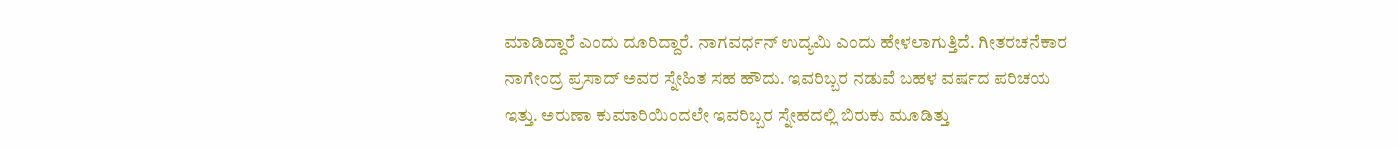ಮಾಡಿದ್ದಾರೆ ಎಂದು ದೂರಿದ್ದಾರೆ. ನಾಗವರ್ಧನ್ ಉದ್ಯಮಿ ಎಂದು ಹೇಳಲಾಗುತ್ತಿದೆ. ಗೀತರಚನೆಕಾರ ನಾಗೇಂದ್ರ ಪ್ರಸಾದ್ ಅವರ ಸ್ನೇಹಿತ ಸಹ ಹೌದು. ಇವರಿಬ್ಬರ ನಡುವೆ ಬಹಳ ವರ್ಷದ ಪರಿಚಯ ಇತ್ತು. ಅರುಣಾ ಕುಮಾರಿಯಿಂದಲೇ ಇವರಿಬ್ಬರ ಸ್ನೇಹದಲ್ಲಿ ಬಿರುಕು ಮೂಡಿತ್ತು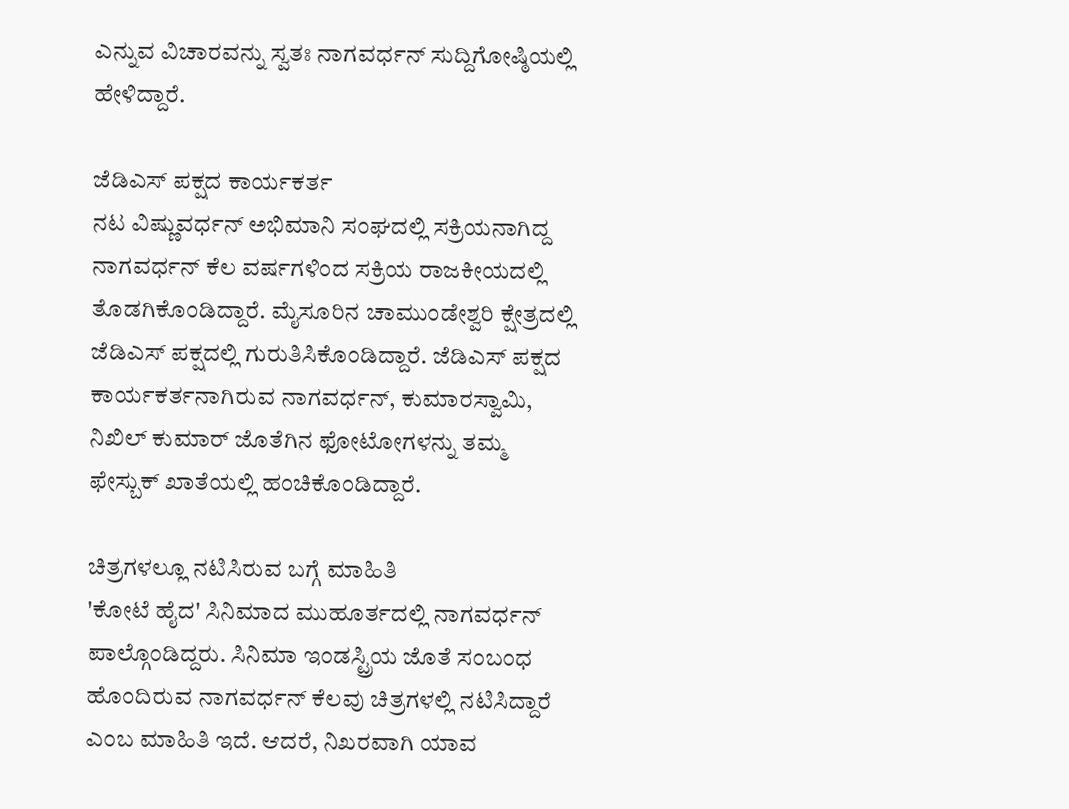ಎನ್ನುವ ವಿಚಾರವನ್ನು ಸ್ವತಃ ನಾಗವರ್ಧನ್ ಸುದ್ದಿಗೋಷ್ಠಿಯಲ್ಲಿ ಹೇಳಿದ್ದಾರೆ.

ಜೆಡಿಎಸ್ ಪಕ್ಷದ ಕಾರ್ಯಕರ್ತ
ನಟ ವಿಷ್ಣುವರ್ಧನ್ ಅಭಿಮಾನಿ ಸಂಘದಲ್ಲಿ ಸಕ್ರಿಯನಾಗಿದ್ದ ನಾಗವರ್ಧನ್ ಕೆಲ ವರ್ಷಗಳಿಂದ ಸಕ್ರಿಯ ರಾಜಕೀಯದಲ್ಲಿ ತೊಡಗಿಕೊಂಡಿದ್ದಾರೆ. ಮೈಸೂರಿನ ಚಾಮುಂಡೇಶ್ವರಿ ಕ್ಷೇತ್ರದಲ್ಲಿ ಜೆಡಿಎಸ್ ಪಕ್ಷದಲ್ಲಿ ಗುರುತಿಸಿಕೊಂಡಿದ್ದಾರೆ. ಜೆಡಿಎಸ್ ಪಕ್ಷದ ಕಾರ್ಯಕರ್ತನಾಗಿರುವ ನಾಗವರ್ಧನ್, ಕುಮಾರಸ್ವಾಮಿ, ನಿಖಿಲ್ ಕುಮಾರ್ ಜೊತೆಗಿನ ಫೋಟೋಗಳನ್ನು ತಮ್ಮ ಫೇಸ್ಬುಕ್ ಖಾತೆಯಲ್ಲಿ ಹಂಚಿಕೊಂಡಿದ್ದಾರೆ.

ಚಿತ್ರಗಳಲ್ಲೂ ನಟಿಸಿರುವ ಬಗ್ಗೆ ಮಾಹಿತಿ
'ಕೋಟೆ ಹೈದ' ಸಿನಿಮಾದ ಮುಹೂರ್ತದಲ್ಲಿ ನಾಗವರ್ಧನ್ ಪಾಲ್ಗೊಂಡಿದ್ದರು. ಸಿನಿಮಾ ಇಂಡಸ್ಟ್ರಿಯ ಜೊತೆ ಸಂಬಂಧ ಹೊಂದಿರುವ ನಾಗವರ್ಧನ್ ಕೆಲವು ಚಿತ್ರಗಳಲ್ಲಿ ನಟಿಸಿದ್ದಾರೆ ಎಂಬ ಮಾಹಿತಿ ಇದೆ. ಆದರೆ, ನಿಖರವಾಗಿ ಯಾವ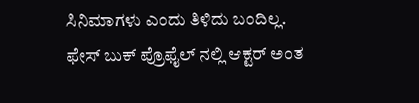ಸಿನಿಮಾಗಳು ಎಂದು ತಿಳಿದು ಬಂದಿಲ್ಲ. ಫೇಸ್ ಬುಕ್ ಪ್ರೊಫೈಲ್ ನಲ್ಲಿ ಆಕ್ಟರ್ ಅಂತ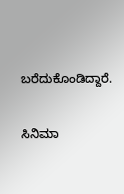ಬರೆದುಕೊಂಡಿದ್ದಾರೆ.

ಸಿನಿಮಾ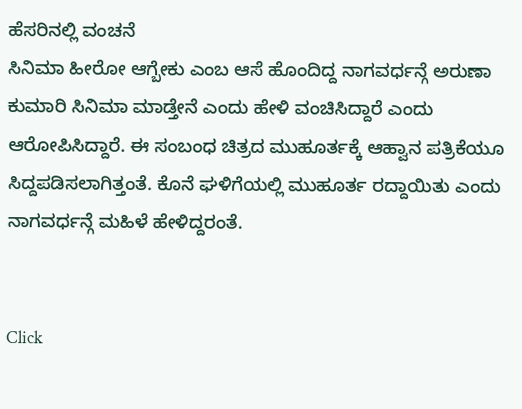ಹೆಸರಿನಲ್ಲಿ ವಂಚನೆ
ಸಿನಿಮಾ ಹೀರೋ ಆಗ್ಬೇಕು ಎಂಬ ಆಸೆ ಹೊಂದಿದ್ದ ನಾಗವರ್ಧನ್ಗೆ ಅರುಣಾ ಕುಮಾರಿ ಸಿನಿಮಾ ಮಾಡ್ತೇನೆ ಎಂದು ಹೇಳಿ ವಂಚಿಸಿದ್ದಾರೆ ಎಂದು ಆರೋಪಿಸಿದ್ದಾರೆ. ಈ ಸಂಬಂಧ ಚಿತ್ರದ ಮುಹೂರ್ತಕ್ಕೆ ಆಹ್ವಾನ ಪತ್ರಿಕೆಯೂ ಸಿದ್ದಪಡಿಸಲಾಗಿತ್ತಂತೆ. ಕೊನೆ ಘಳಿಗೆಯಲ್ಲಿ ಮುಹೂರ್ತ ರದ್ದಾಯಿತು ಎಂದು ನಾಗವರ್ಧನ್ಗೆ ಮಹಿಳೆ ಹೇಳಿದ್ದರಂತೆ.


Click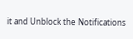it and Unblock the Notifications